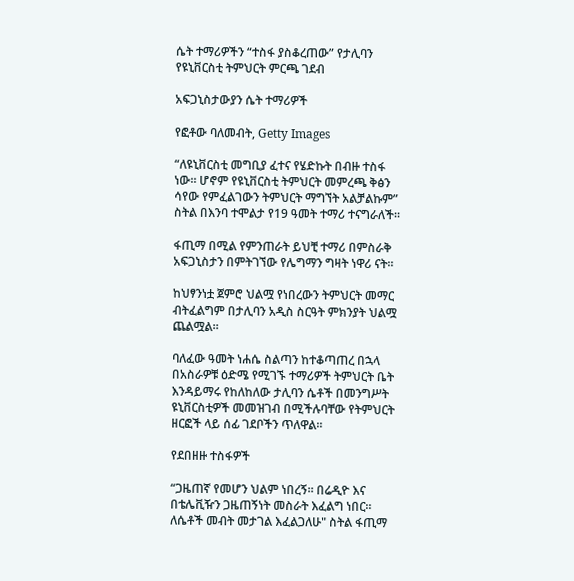ሴት ተማሪዎችን “ተስፋ ያስቆረጠው” የታሊባን የዩኒቨርስቲ ትምህርት ምርጫ ገደብ

አፍጋኒስታውያን ሴት ተማሪዎች

የፎቶው ባለመብት, Getty Images

“ለዩኒቨርስቲ መግቢያ ፈተና የሄድኩት በብዙ ተስፋ ነው። ሆኖም የዩኒቨርስቲ ትምህርት መምረጫ ቅፅን ሳየው የምፈልገውን ትምህርት ማግኘት አልቻልኩም” ስትል በእንባ ተሞልታ የ19 ዓመት ተማሪ ተናግራለች።

ፋጢማ በሚል የምንጠራት ይህቺ ተማሪ በምስራቅ አፍጋኒስታን በምትገኘው የሌግማን ግዛት ነዋሪ ናት።

ከህፃንነቷ ጀምሮ ህልሟ የነበረውን ትምህርት መማር ብትፈልግም በታሊባን አዲስ ስርዓት ምክንያት ህልሟ ጨልሟል።

ባለፈው ዓመት ነሐሴ ስልጣን ከተቆጣጠረ በኋላ በአስራዎቹ ዕድሜ የሚገኙ ተማሪዎች ትምህርት ቤት እንዳይማሩ የከለከለው ታሊባን ሴቶች በመንግሥት ዩኒቨርስቲዎች መመዝገብ በሚችሉባቸው የትምህርት ዘርፎች ላይ ሰፊ ገደቦችን ጥለዋል።

የደበዘዙ ተስፋዎች

“ጋዜጠኛ የመሆን ህልም ነበረኝ። በሬዲዮ እና በቴሌቪዥን ጋዜጠኝነት መስራት እፈልግ ነበር። ለሴቶች መብት መታገል እፈልጋለሁ" ስትል ፋጢማ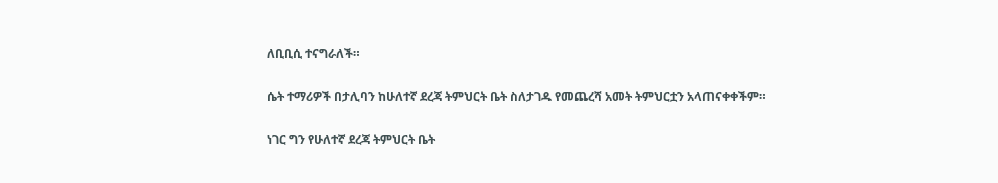ለቢቢሲ ተናግራለች።

ሴት ተማሪዎች በታሊባን ከሁለተኛ ደረጃ ትምህርት ቤት ስለታገዱ የመጨረሻ አመት ትምህርቷን አላጠናቀቀችም።

ነገር ግን የሁለተኛ ደረጃ ትምህርት ቤት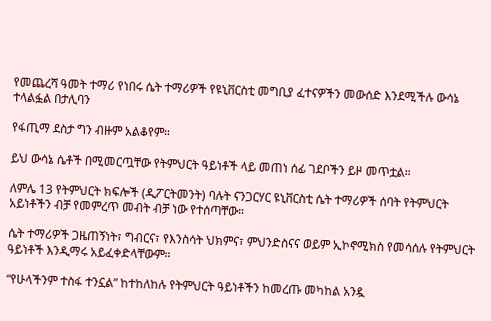የመጨረሻ ዓመት ተማሪ የነበሩ ሴት ተማሪዎች የዩኒቨርስቲ መግቢያ ፈተናዎችን መውሰድ እንደሚችሉ ውሳኔ ተላልፏል በታሊባን

የፋጢማ ደስታ ግን ብዙም አልቆየም።

ይህ ውሳኔ ሴቶች በሚመርጧቸው የትምህርት ዓይነቶች ላይ መጠነ ሰፊ ገደቦችን ይዞ መጥቷል።

ለምሌ 13 የትምህርት ክፍሎች (ዲፖርትመንት) ባሉት ናንጋርሃር ዩኒቨርስቲ ሴት ተማሪዎች ሰባት የትምህርት አይነቶችን ብቻ የመምረጥ መብት ብቻ ነው የተሰጣቸው።

ሴት ተማሪዎች ጋዜጠኝነት፣ ግብርና፣ የእንስሳት ህክምና፣ ምህንድስናና ወይም ኢኮኖሚክስ የመሳሰሉ የትምህርት ዓይነቶች እንዲማሩ አይፈቀድላቸውም።

“የሁላችንም ተስፋ ተንኗል” ከተከለከሉ የትምህርት ዓይነቶችን ከመረጡ መካከል አንዷ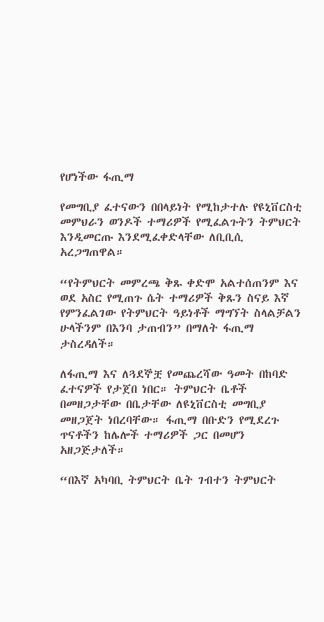የሆነችው ፋጢማ

የመግቢያ ፈተናውን በበላይነት የሚከታተሉ የዩኒቨርስቲ መምህራን ወንዶች ተማሪዎች የሚፈልጉትን ትምህርት እንዲመርጡ እንደሚፈቀድላቸው ለቢቢሲ አረጋግጠዋል።

“የትምህርት መምረጫ ቅጹ ቀድሞ አልተሰጠንም እና ወደ አስር የሚጠጉ ሴት ተማሪዎች ቅጹን ስናይ እኛ የምንፈልገው የትምህርት ዓይነቶች ማግኘት ስላልቻልን ሁላችንም በእንባ ታጠብን” በማለት ፋጢማ ታስረዳለች።

ለፋጢማ እና ለጓደኞቿ የመጨረሻው ዓመት በከባድ ፈተናዎች የታጀበ ነበር። ትምህርት ቤቶች በመዘጋታቸው በቤታቸው ለዩኒቨርስቲ መግቢያ መዘጋጀት ነበረባቸው። ፋጢማ በቡድን የሚደረጉ ጥናቶችን ከሌሎች ተማሪዎች ጋር በመሆን አዘጋጅታለች።

“በእኛ አካባቢ ትምህርት ቤት ገብተን ትምህርት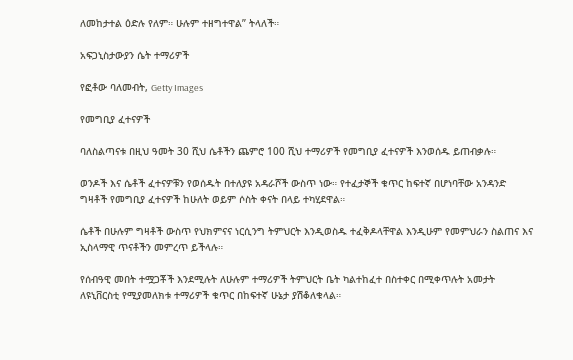ለመከታተል ዕድሉ የለም። ሁሉም ተዘግተዋል” ትላለች።

አፍጋኒስታውያን ሴት ተማሪዎች

የፎቶው ባለመብት, Getty Images

የመግቢያ ፈተናዎች

ባለስልጣናቱ በዚህ ዓመት 30 ሺህ ሴቶችን ጨምሮ 100 ሺህ ተማሪዎች የመግቢያ ፈተናዎች እንወሰዱ ይጠብቃሉ።

ወንዶች እና ሴቶች ፈተናዎቹን የወሰዱት በተለያዩ አዳራሾች ውስጥ ነው። የተፈታኞች ቁጥር ከፍተኛ በሆነባቸው አንዳንድ ግዛቶች የመግቢያ ፈተናዎች ከሁለት ወይም ሶስት ቀናት በላይ ተካሂደዋል።

ሴቶች በሁሉም ግዛቶች ውስጥ የህክምናና ነርሲንግ ትምህርት እንዲወስዱ ተፈቅዶላቸዋል እንዲሁም የመምህራን ስልጠና እና ኢስላማዊ ጥናቶችን መምረጥ ይችላሉ።

የሰብዓዊ መበት ተሟጋቾች እንደሚሉት ለሁሉም ተማሪዎች ትምህርት ቤት ካልተከፈተ በስተቀር በሚቀጥሉት አመታት ለዩኒቨርስቲ የሚያመለክቱ ተማሪዎች ቁጥር በከፍተኛ ሁኔታ ያሽቆለቁላል።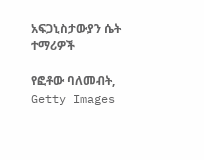አፍጋኒስታውያን ሴት ተማሪዎች

የፎቶው ባለመብት, Getty Images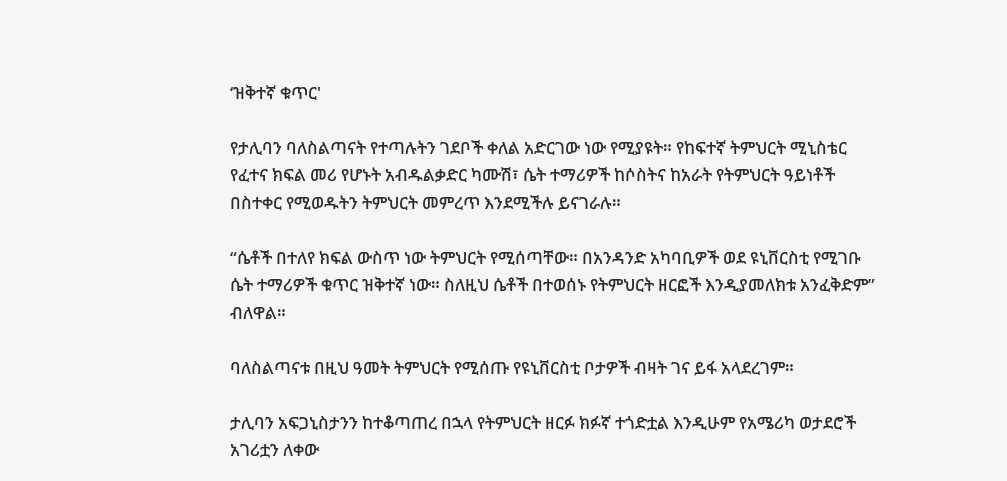‘ዝቅተኛ ቁጥር'

የታሊባን ባለስልጣናት የተጣሉትን ገደቦች ቀለል አድርገው ነው የሚያዩት። የከፍተኛ ትምህርት ሚኒስቴር የፈተና ክፍል መሪ የሆኑት አብዱልቃድር ካሙሽ፣ ሴት ተማሪዎች ከሶስትና ከአራት የትምህርት ዓይነቶች በስተቀር የሚወዱትን ትምህርት መምረጥ እንደሚችሉ ይናገራሉ።

“ሴቶች በተለየ ክፍል ውስጥ ነው ትምህርት የሚሰጣቸው። በአንዳንድ አካባቢዎች ወደ ዩኒቨርስቲ የሚገቡ ሴት ተማሪዎች ቁጥር ዝቅተኛ ነው። ስለዚህ ሴቶች በተወሰኑ የትምህርት ዘርፎች እንዲያመለክቱ አንፈቅድም” ብለዋል።

ባለስልጣናቱ በዚህ ዓመት ትምህርት የሚሰጡ የዩኒቨርስቲ ቦታዎች ብዛት ገና ይፋ አላደረገም።

ታሊባን አፍጋኒስታንን ከተቆጣጠረ በኋላ የትምህርት ዘርፉ ክፉኛ ተጎድቷል እንዲሁም የአሜሪካ ወታደሮች አገሪቷን ለቀው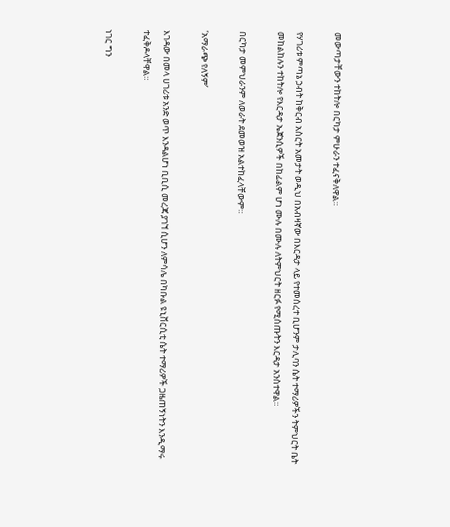መውጣታቸውን ተከትሎ በርካታ ምሁራን ተፈናቅለዋል።

የሃገሪቱ ምጣኔ ኃብት ከቅርብ አስርት አመታት ወዲህ በአብዛኛው በእርዳታ ላይ የተመሰረተ ቢሆንም ታሊባን ሴት ተማሪዎችን ትምህርት ቤት መከልከሉን ተከትሎ የእርዳታ ኤጀንሲዎች በከፊልም ሆነ ሙሉ በሙሉ ለትምህርት ዘርፉ የሚሰጡትን እርዳታ አንስተዋል።

በርካታ መምህራንም ለወራት ደመወዝ አልተከፈላቸውም።

‘አማራጭ የለኝም’

እገዳው በመላ ሀገሪቱ አንድ ወጥ እንዳልሆነ ቢቢሲ መረጃ ያገኘ ሲሆን ለምሳሌ በካቡል ዩኒቨርሲቲ ሴት ተማሪዎች ጋዜጠኝነትን እንዲማሩ ተፈቅዶላቸዋል።

ነገር ግን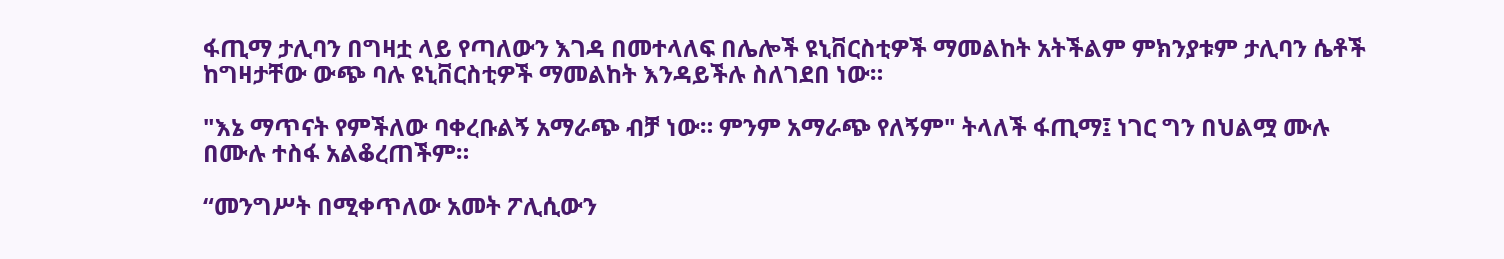ፋጢማ ታሊባን በግዛቷ ላይ የጣለውን እገዳ በመተላለፍ በሌሎች ዩኒቨርስቲዎች ማመልከት አትችልም ምክንያቱም ታሊባን ሴቶች ከግዛታቸው ውጭ ባሉ ዩኒቨርስቲዎች ማመልከት እንዳይችሉ ስለገደበ ነው።

"እኔ ማጥናት የምችለው ባቀረቡልኝ አማራጭ ብቻ ነው። ምንም አማራጭ የለኝም" ትላለች ፋጢማ፤ ነገር ግን በህልሟ ሙሉ በሙሉ ተስፋ አልቆረጠችም።

“መንግሥት በሚቀጥለው አመት ፖሊሲውን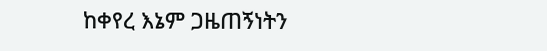ከቀየረ እኔም ጋዜጠኝነትን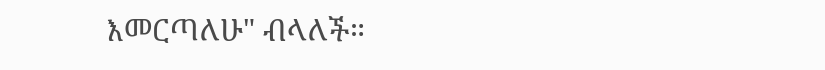እመርጣለሁ" ብላለች።